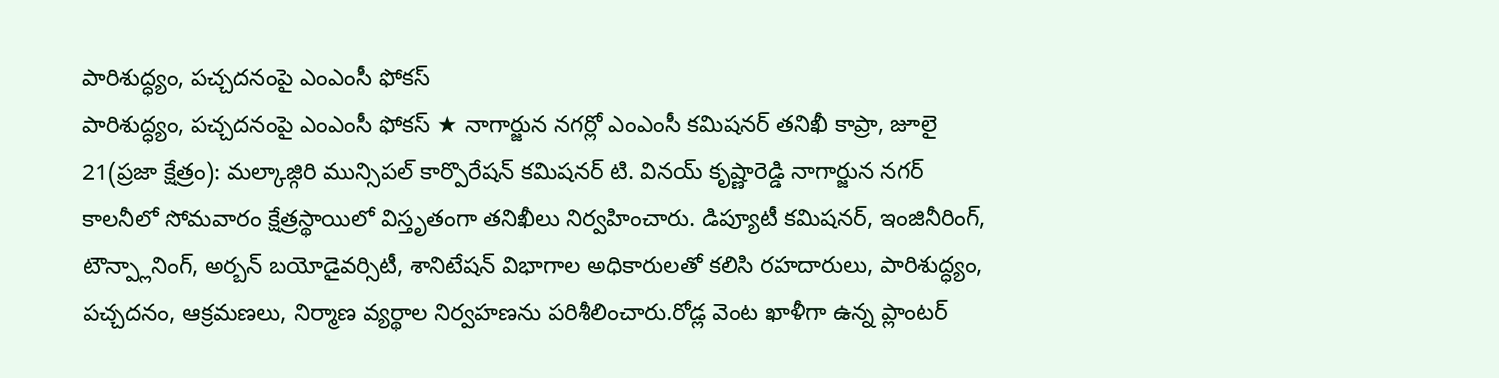పారిశుద్ధ్యం, పచ్చదనంపై ఎంఎంసీ ఫోకస్
పారిశుద్ధ్యం, పచ్చదనంపై ఎంఎంసీ ఫోకస్ ★ నాగార్జున నగర్లో ఎంఎంసీ కమిషనర్ తనిఖీ కాప్రా, జూలై 21(ప్రజా క్షేత్రం): మల్కాజ్గిరి మున్సిపల్ కార్పొరేషన్ కమిషనర్ టి. వినయ్ కృష్ణారెడ్డి నాగార్జున నగర్ కాలనీలో సోమవారం క్షేత్రస్థాయిలో విస్తృతంగా తనిఖీలు నిర్వహించారు. డిప్యూటీ కమిషనర్, ఇంజినీరింగ్, టౌన్ప్లానింగ్, అర్బన్ బయోడైవర్సిటీ, శానిటేషన్ విభాగాల అధికారులతో కలిసి రహదారులు, పారిశుద్ధ్యం, పచ్చదనం, ఆక్రమణలు, నిర్మాణ వ్యర్థాల నిర్వహణను పరిశీలించారు.రోడ్ల వెంట ఖాళీగా ఉన్న ప్లాంటర్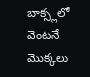బాక్స్లలో వెంటనే మొక్కలు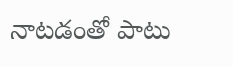నాటడంతో పాటు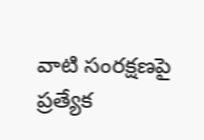వాటి సంరక్షణపై ప్రత్యేక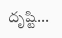దృష్టి...